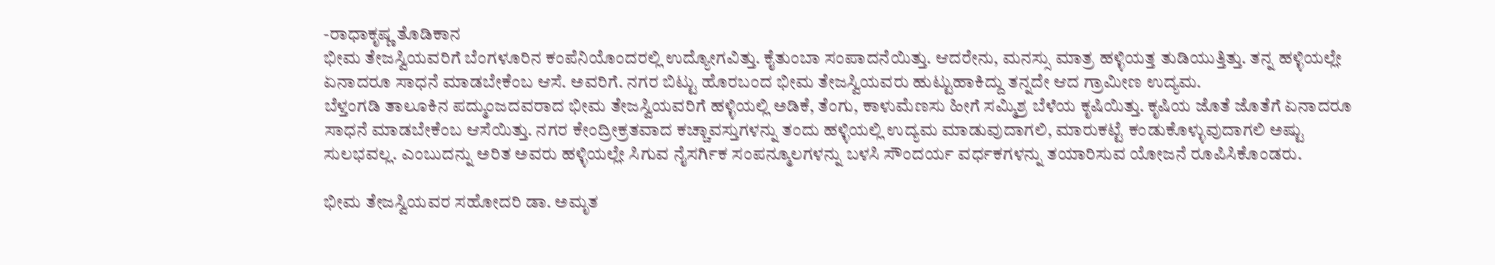-ರಾಧಾಕೃಷ್ಣ ತೊಡಿಕಾನ
ಭೀಮ ತೇಜಸ್ವಿಯವರಿಗೆ ಬೆಂಗಳೂರಿನ ಕಂಪೆನಿಯೊಂದರಲ್ಲಿ ಉದ್ಯೋಗವಿತ್ತು. ಕೈತುಂಬಾ ಸಂಪಾದನೆಯಿತ್ತು. ಆದರೇನು, ಮನಸ್ಸು ಮಾತ್ರ ಹಳ್ಳಿಯತ್ತ ತುಡಿಯುತ್ತಿತ್ತು. ತನ್ನ ಹಳ್ಳಿಯಲ್ಲೇ ಏನಾದರೂ ಸಾಧನೆ ಮಾಡಬೇಕೆಂಬ ಆಸೆ. ಅವರಿಗೆ. ನಗರ ಬಿಟ್ಟು ಹೊರಬಂದ ಭೀಮ ತೇಜಸ್ವಿಯವರು ಹುಟ್ಟುಹಾಕಿದ್ದು ತನ್ನದೇ ಆದ ಗ್ರಾಮೀಣ ಉದ್ಯಮ.
ಬೆಳ್ತಂಗಡಿ ತಾಲೂಕಿನ ಪದ್ಮುಂಜದವರಾದ ಭೀಮ ತೇಜಸ್ವಿಯವರಿಗೆ ಹಳ್ಳಿಯಲ್ಲಿ ಅಡಿಕೆ, ತೆಂಗು, ಕಾಳುಮೆಣಸು ಹೀಗೆ ಸಮ್ಮಿಶ್ರ ಬೆಳೆಯ ಕೃಷಿಯಿತ್ತು. ಕೃಷಿಯ ಜೊತೆ ಜೊತೆಗೆ ಏನಾದರೂ ಸಾಧನೆ ಮಾಡಬೇಕೆಂಬ ಆಸೆಯಿತ್ತು. ನಗರ ಕೇಂದ್ರೀಕ್ರತವಾದ ಕಚ್ಚಾವಸ್ತುಗಳನ್ನು ತಂದು ಹಳ್ಳಿಯಲ್ಲಿ ಉದ್ಯಮ ಮಾಡುವುದಾಗಲಿ, ಮಾರುಕಟ್ಟೆ ಕಂಡುಕೊಳ್ಳುವುದಾಗಲಿ ಅಷ್ಟು ಸುಲಭವಲ್ಲ. ಎಂಬುದನ್ನು ಅರಿತ ಅವರು ಹಳ್ಳಿಯಲ್ಲೇ ಸಿಗುವ ನೈಸರ್ಗಿಕ ಸಂಪನ್ಮೂಲಗಳನ್ನು ಬಳಸಿ ಸೌಂದರ್ಯ ವರ್ಧಕಗಳನ್ನು ತಯಾರಿಸುವ ಯೋಜನೆ ರೂಪಿಸಿಕೊಂಡರು.

ಭೀಮ ತೇಜಸ್ವಿಯವರ ಸಹೋದರಿ ಡಾ. ಅಮೃತ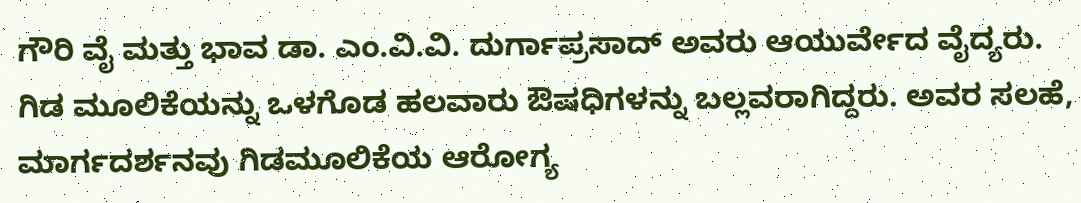ಗೌರಿ ವೈ ಮತ್ತು ಭಾವ ಡಾ. ಎಂ.ವಿ.ವಿ. ದುರ್ಗಾಪ್ರಸಾದ್ ಅವರು ಆಯುರ್ವೇದ ವೈದ್ಯರು. ಗಿಡ ಮೂಲಿಕೆಯನ್ನು ಒಳಗೊಡ ಹಲವಾರು ಔಷಧಿಗಳನ್ನು ಬಲ್ಲವರಾಗಿದ್ದರು. ಅವರ ಸಲಹೆ, ಮಾರ್ಗದರ್ಶನವು ಗಿಡಮೂಲಿಕೆಯ ಆರೋಗ್ಯ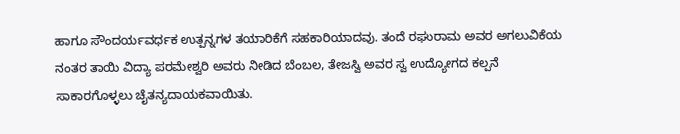ಹಾಗೂ ಸೌಂದರ್ಯವರ್ಧಕ ಉತ್ಪನ್ನಗಳ ತಯಾರಿಕೆಗೆ ಸಹಕಾರಿಯಾದವು. ತಂದೆ ರಘುರಾಮ ಅವರ ಅಗಲುವಿಕೆಯ ನಂತರ ತಾಯಿ ವಿದ್ಯಾ ಪರಮೇಶ್ವರಿ ಅವರು ನೀಡಿದ ಬೆಂಬಲ, ತೇಜಸ್ವಿ ಅವರ ಸ್ವ ಉದ್ಯೋಗದ ಕಲ್ಪನೆ ಸಾಕಾರಗೊಳ್ಳಲು ಚೈತನ್ಯದಾಯಕವಾಯಿತು.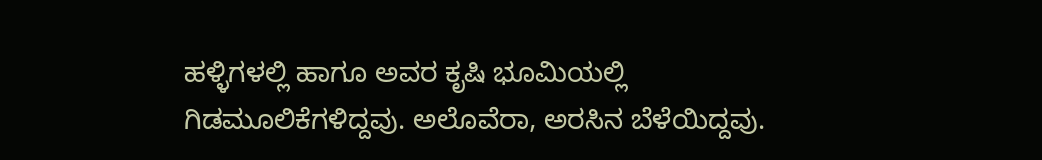ಹಳ್ಳಿಗಳಲ್ಲಿ ಹಾಗೂ ಅವರ ಕೃಷಿ ಭೂಮಿಯಲ್ಲಿ ಗಿಡಮೂಲಿಕೆಗಳಿದ್ದವು. ಅಲೊವೆರಾ, ಅರಸಿನ ಬೆಳೆಯಿದ್ದವು.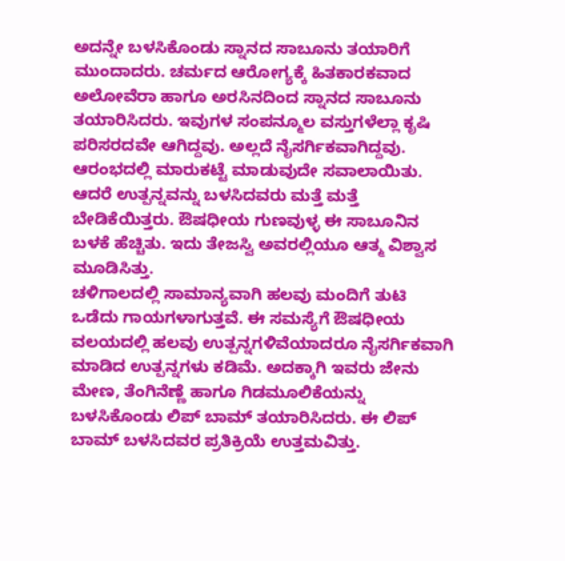ಅದನ್ನೇ ಬಳಸಿಕೊಂಡು ಸ್ನಾನದ ಸಾಬೂನು ತಯಾರಿಗೆ ಮುಂದಾದರು. ಚರ್ಮದ ಆರೋಗ್ಯಕ್ಕೆ ಹಿತಕಾರಕವಾದ ಅಲೋವೆರಾ ಹಾಗೂ ಅರಸಿನದಿಂದ ಸ್ನಾನದ ಸಾಬೂನು ತಯಾರಿಸಿದರು. ಇವುಗಳ ಸಂಪನ್ಮೂಲ ವಸ್ತುಗಳೆಲ್ಲಾ ಕೃಷಿ ಪರಿಸರದವೇ ಆಗಿದ್ದವು. ಅಲ್ಲದೆ ನೈಸರ್ಗಿಕವಾಗಿದ್ದವು. ಆರಂಭದಲ್ಲಿ ಮಾರುಕಟ್ಟೆ ಮಾಡುವುದೇ ಸವಾಲಾಯಿತು. ಆದರೆ ಉತ್ಪನ್ನವನ್ನು ಬಳಸಿದವರು ಮತ್ತೆ ಮತ್ತೆ ಬೇಡಿಕೆಯಿತ್ತರು. ಔಷಧೀಯ ಗುಣವುಳ್ಳ ಈ ಸಾಬೂನಿನ ಬಳಕೆ ಹೆಚ್ಚಿತು. ಇದು ತೇಜಸ್ವಿ ಅವರಲ್ಲಿಯೂ ಆತ್ಮ ವಿಶ್ವಾಸ ಮೂಡಿಸಿತ್ತು.
ಚಳಿಗಾಲದಲ್ಲಿ ಸಾಮಾನ್ಯವಾಗಿ ಹಲವು ಮಂದಿಗೆ ತುಟಿ ಒಡೆದು ಗಾಯಗಳಾಗುತ್ತವೆ. ಈ ಸಮಸ್ಯೆಗೆ ಔಷಧೀಯ ವಲಯದಲ್ಲಿ ಹಲವು ಉತ್ಪನ್ನಗಳಿವೆಯಾದರೂ ನೈಸರ್ಗಿಕವಾಗಿ ಮಾಡಿದ ಉತ್ಪನ್ನಗಳು ಕಡಿಮೆ. ಅದಕ್ಕಾಗಿ ಇವರು ಜೇನು ಮೇಣ, ತೆಂಗಿನೆಣ್ಣೆ ಹಾಗೂ ಗಿಡಮೂಲಿಕೆಯನ್ನು ಬಳಸಿಕೊಂಡು ಲಿಪ್ ಬಾಮ್ ತಯಾರಿಸಿದರು. ಈ ಲಿಪ್ ಬಾಮ್ ಬಳಸಿದವರ ಪ್ರತಿಕ್ರಿಯೆ ಉತ್ತಮವಿತ್ತು.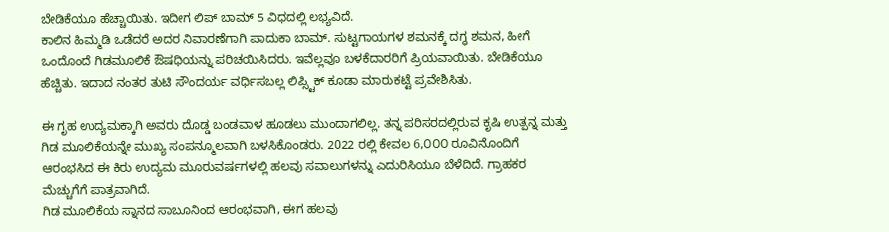ಬೇಡಿಕೆಯೂ ಹೆಚ್ಚಾಯಿತು. ಇದೀಗ ಲಿಪ್ ಬಾಮ್ 5 ವಿಧದಲ್ಲಿ ಲಭ್ಯವಿದೆ.
ಕಾಲಿನ ಹಿಮ್ಮಡಿ ಒಡೆದರೆ ಅದರ ನಿವಾರಣೆಗಾಗಿ ಪಾದುಕಾ ಬಾಮ್. ಸುಟ್ಟಗಾಯಗಳ ಶಮನಕ್ಕೆ ದಗ್ಧ ಶಮನ, ಹೀಗೆ ಒಂದೊಂದೆ ಗಿಡಮೂಲಿಕೆ ಔಷಧಿಯನ್ನು ಪರಿಚಯಿಸಿದರು. ಇವೆಲ್ಲವೂ ಬಳಕೆದಾರರಿಗೆ ಪ್ರಿಯವಾಯಿತು. ಬೇಡಿಕೆಯೂ ಹೆಚ್ಚಿತು. ಇದಾದ ನಂತರ ತುಟಿ ಸೌಂದರ್ಯ ವರ್ಧಿಸಬಲ್ಲ ಲಿಪ್ಸ್ಟಿಕ್ ಕೂಡಾ ಮಾರುಕಟ್ಟೆ ಪ್ರವೇಶಿಸಿತು.

ಈ ಗೃಹ ಉದ್ಯಮಕ್ಕಾಗಿ ಅವರು ದೊಡ್ಡ ಬಂಡವಾಳ ಹೂಡಲು ಮುಂದಾಗಲಿಲ್ಲ. ತನ್ನ ಪರಿಸರದಲ್ಲಿರುವ ಕೃಷಿ ಉತ್ಪನ್ನ ಮತ್ತು ಗಿಡ ಮೂಲಿಕೆಯನ್ನೇ ಮುಖ್ಯ ಸಂಪನ್ಮೂಲವಾಗಿ ಬಳಸಿಕೊಂಡರು. 2022 ರಲ್ಲಿ ಕೇವಲ 6,೦೦೦ ರೂವಿನೊಂದಿಗೆ ಆರಂಭಸಿದ ಈ ಕಿರು ಉದ್ಯಮ ಮೂರುವರ್ಷಗಳಲ್ಲಿ ಹಲವು ಸವಾಲುಗಳನ್ನು ಎದುರಿಸಿಯೂ ಬೆಳೆದಿದೆ. ಗ್ರಾಹಕರ ಮೆಚ್ಚುಗೆಗೆ ಪಾತ್ರವಾಗಿದೆ.
ಗಿಡ ಮೂಲಿಕೆಯ ಸ್ನಾನದ ಸಾಬೂನಿಂದ ಆರಂಭವಾಗಿ, ಈಗ ಹಲವು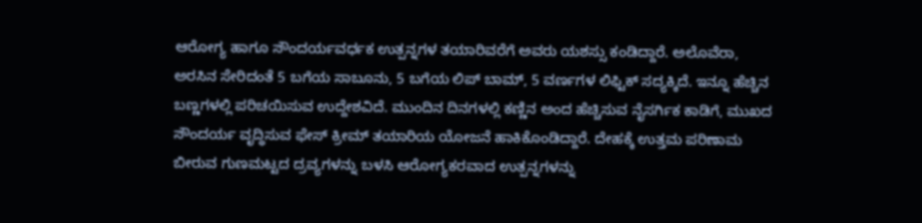ಆರೋಗ್ಯ ಹಾಗೂ ಸೌಂದರ್ಯವರ್ಧಕ ಉತ್ಪನ್ನಗಳ ತಯಾರಿವರೆಗೆ ಅವರು ಯಶಸ್ಸು ಕಂಡಿದ್ದಾರೆ. ಅಲೊವೆರಾ, ಅರಸಿನ ಸೇರಿದಂತೆ 5 ಬಗೆಯ ಸಾಬೂನು, 5 ಬಗೆಯ ಲಿಪ್ ಬಾಮ್, 5 ವರ್ಣಗಳ ಲಿಫ್ಟಿಕ್ ಸದ್ಯಕ್ಕಿದೆ. ಇನ್ನೂ ಹೆಚ್ಚಿನ ಬಣ್ಣಗಳಲ್ಲಿ ಪರಿಚಯಿಸುವ ಉದ್ದೇಶವಿದೆ. ಮುಂದಿನ ದಿನಗಳಲ್ಲಿ ಕಣ್ಣಿನ ಅಂದ ಹೆಚ್ಚಿಸುವ ನೈಸರ್ಗಿಕ ಕಾಡಿಗೆ, ಮುಖದ ಸೌಂದರ್ಯ ವೃದ್ಧಿಸುವ ಫೇಸ್ ಕ್ರೀಮ್ ತಯಾರಿಯ ಯೋಜನೆ ಹಾಕಿಕೊಂಡಿದ್ದಾರೆ. ದೇಹಕ್ಕೆ ಉತ್ತಮ ಪರಿಣಾಮ ಬೀರುವ ಗುಣಮಟ್ಟದ ದ್ರವ್ಯಗಳನ್ನು ಬಳಸಿ ಆರೋಗ್ಯಕರವಾದ ಉತ್ಪನ್ನಗಳನ್ನು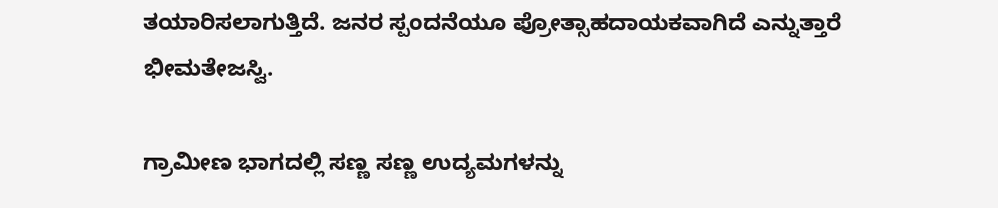ತಯಾರಿಸಲಾಗುತ್ತಿದೆ. ಜನರ ಸ್ಪಂದನೆಯೂ ಪ್ರೋತ್ಸಾಹದಾಯಕವಾಗಿದೆ ಎನ್ನುತ್ತಾರೆ ಭೀಮತೇಜಸ್ವಿ.

ಗ್ರಾಮೀಣ ಭಾಗದಲ್ಲಿ ಸಣ್ಣ ಸಣ್ಣ ಉದ್ಯಮಗಳನ್ನು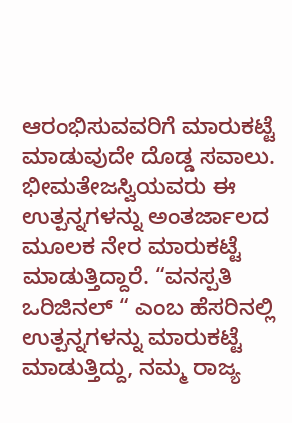ಆರಂಭಿಸುವವರಿಗೆ ಮಾರುಕಟ್ಟೆ ಮಾಡುವುದೇ ದೊಡ್ಡ ಸವಾಲು. ಭೀಮತೇಜಸ್ವಿಯವರು ಈ ಉತ್ಪನ್ನಗಳನ್ನು ಅಂತರ್ಜಾಲದ ಮೂಲಕ ನೇರ ಮಾರುಕಟ್ಟೆ ಮಾಡುತ್ತಿದ್ದಾರೆ. “ವನಸ್ಪತಿ ಒರಿಜಿನಲ್ “ ಎಂಬ ಹೆಸರಿನಲ್ಲಿ ಉತ್ಪನ್ನಗಳನ್ನು ಮಾರುಕಟ್ಟೆ ಮಾಡುತ್ತಿದ್ದು, ನಮ್ಮ ರಾಜ್ಯ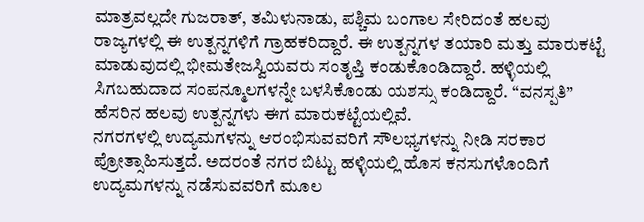ಮಾತ್ರವಲ್ಲದೇ ಗುಜರಾತ್, ತಮಿಳುನಾಡು, ಪಶ್ಚಿಮ ಬಂಗಾಲ ಸೇರಿದಂತೆ ಹಲವು ರಾಜ್ಯಗಳಲ್ಲಿ ಈ ಉತ್ಪನ್ನಗಳಿಗೆ ಗ್ರಾಹಕರಿದ್ದಾರೆ. ಈ ಉತ್ಪನ್ನಗಳ ತಯಾರಿ ಮತ್ತು ಮಾರುಕಟ್ಟೆ ಮಾಡುವುದಲ್ಲಿ ಭೀಮತೇಜಸ್ವಿಯವರು ಸಂತೃಪ್ತಿ ಕಂಡುಕೊಂಡಿದ್ದಾರೆ. ಹಳ್ಳಿಯಲ್ಲಿ ಸಿಗಬಹುದಾದ ಸಂಪನ್ಮೂಲಗಳನ್ನೇ ಬಳಸಿಕೊಂಡು ಯಶಸ್ಸು ಕಂಡಿದ್ದಾರೆ. “ವನಸ್ಪತಿ” ಹೆಸರಿನ ಹಲವು ಉತ್ಪನ್ನಗಳು ಈಗ ಮಾರುಕಟ್ಟೆಯಲ್ಲಿವೆ.
ನಗರಗಳಲ್ಲಿ ಉದ್ಯಮಗಳನ್ನು ಆರಂಭಿಸುವವರಿಗೆ ಸೌಲಭ್ಯಗಳನ್ನು ನೀಡಿ ಸರಕಾರ ಪ್ರೋತ್ಸಾಹಿಸುತ್ತದೆ. ಅದರಂತೆ ನಗರ ಬಿಟ್ಟು ಹಳ್ಳಿಯಲ್ಲಿ ಹೊಸ ಕನಸುಗಳೊಂದಿಗೆ ಉದ್ಯಮಗಳನ್ನು ನಡೆಸುವವರಿಗೆ ಮೂಲ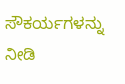ಸೌಕರ್ಯಗಳನ್ನು ನೀಡಿ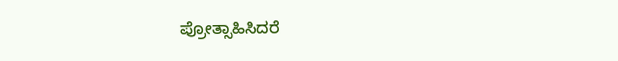ಪ್ರೋತ್ಸಾಹಿಸಿದರೆ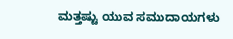ಮತ್ತಷ್ಟು ಯುವ ಸಮುದಾಯಗಳು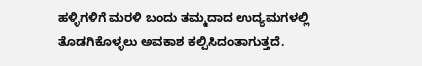ಹಳ್ಳಿಗಳಿಗೆ ಮರಳಿ ಬಂದು ತಮ್ಮದಾದ ಉದ್ಯಮಗಳಲ್ಲಿ ತೊಡಗಿಕೊಳ್ಳಲು ಅವಕಾಶ ಕಲ್ಪಿಸಿದಂತಾಗುತ್ತದೆ.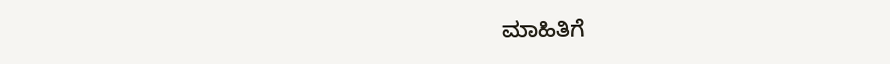ಮಾಹಿತಿಗೆ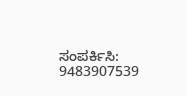ಸಂಪರ್ಕಿಸಿ: 9483907539